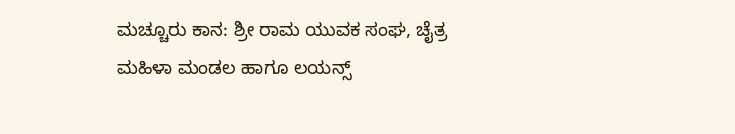ಮಚ್ಚೂರು ಕಾನ: ಶ್ರೀ ರಾಮ ಯುವಕ ಸಂಘ, ಚೈತ್ರ ಮಹಿಳಾ ಮಂಡಲ ಹಾಗೂ ಲಯನ್ಸ್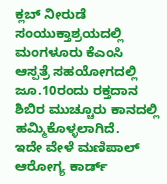ಕ್ಲಬ್ ನೀರುಡೆ ಸಂಯುಕ್ತಾಶ್ರಯದಲ್ಲಿ ಮಂಗಳೂರು ಕೆಎಂಸಿ ಆಸ್ಪತ್ರೆ ಸಹಯೋಗದಲ್ಲಿ ಜೂ.10ರಂದು ರಕ್ತದಾನ ಶಿಬಿರ ಮುಚ್ಚೂರು ಕಾನದಲ್ಲಿ ಹಮ್ಮಿಕೊಳ್ಳಲಾಗಿದೆ.
ಇದೇ ವೇಳೆ ಮಣಿಪಾಲ್ ಆರೋಗ್ಯ ಕಾರ್ಡ್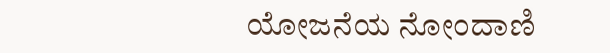ಯೋಜನೆಯ ನೋಂದಾಣಿ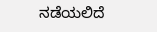ನಡೆಯಲಿದೆ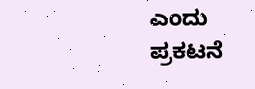ಎಂದು ಪ್ರಕಟನೆ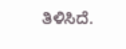ತಿಳಿಸಿದೆ.